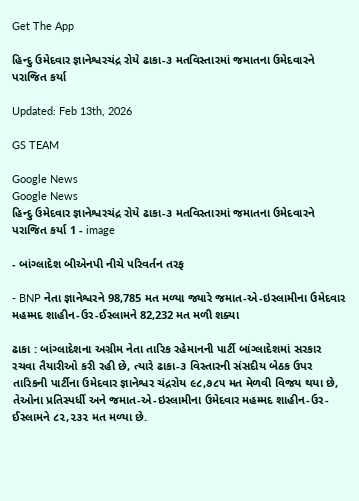Get The App

હિન્દુ ઉમેદવાર જ્ઞાનેશ્વરચંદ્ર રોયે ઢાકા-૩ મતવિસ્તારમાં જમાતના ઉમેદવારને પરાજિત કર્યા

Updated: Feb 13th, 2026

GS TEAM

Google News
Google News
હિન્દુ ઉમેદવાર જ્ઞાનેશ્વરચંદ્ર રોયે ઢાકા-૩ મતવિસ્તારમાં જમાતના ઉમેદવારને પરાજિત કર્યા 1 - image

- બાંગ્લાદેશ બીએનપી નીચે પરિવર્તન તરફ

- BNP નેતા જ્ઞાનેશ્વરને 98,785 મત મળ્યા જ્યારે જમાત-એ-ઇસ્લામીના ઉમેદવાર મહમ્મદ શાહીન-ઉર-ઈસ્લામને 82,232 મત મળી શક્યા

ઢાકા : બાંગ્લાદેશના અગ્રીમ નેતા તારિક રહેમાનની પાર્ટી બાંગ્લાદેશમાં સરકાર રચવા તૈયારીઓ કરી રહી છે, ત્યારે ઢાકા-૩ વિસ્તારની સંસદીય બેઠક ઉપર તારિકની પાર્ટીના ઉમેદવાર જ્ઞાનેશ્વર ચંદ્રરોય ૯૮,૭૮૫ મત મેળવી વિજય થયા છે, તેઓના પ્રતિસ્પર્ધી અને જમાત-એ-ઇસ્લામીના ઉમેદવાર મહમ્મદ શાહીન-ઉર-ઈસ્લામને ૮૨,૨૩૨ મત મળ્યા છે.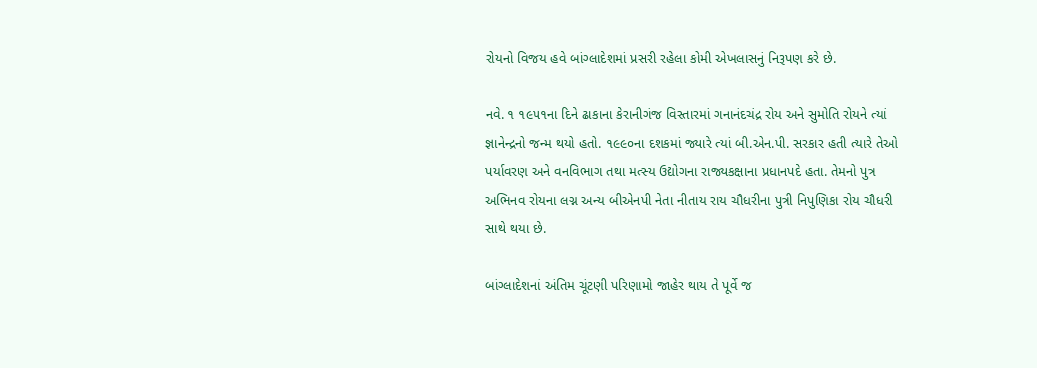રોયનો વિજય હવે બાંગ્લાદેશમાં પ્રસરી રહેલા કોમી એખલાસનું નિરૂપણ કરે છે.

નવે. ૧ ૧૯૫૧ના દિને ઢાકાના કેરાનીગંજ વિસ્તારમાં ગનાનંદચંદ્ર રોય અને સુમોતિ રોયને ત્યાં જ્ઞાનેન્દ્રનો જન્મ થયો હતો. ૧૯૯૦ના દશકમાં જ્યારે ત્યાં બી.એન.પી. સરકાર હતી ત્યારે તેઓ પર્યાવરણ અને વનવિભાગ તથા મત્સ્ય ઉદ્યોગના રાજ્યકક્ષાના પ્રધાનપદે હતા. તેમનો પુત્ર અભિનવ રોયના લગ્ન અન્ય બીએનપી નેતા નીતાય રાય ચૌધરીના પુત્રી નિપુણિકા રોય ચૌધરી સાથે થયા છે.

બાંગ્લાદેશનાં અંતિમ ચૂંટણી પરિણામો જાહેર થાય તે પૂર્વે જ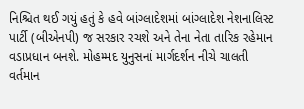નિશ્ચિત થઈ ગયું હતું કે હવે બાંગ્લાદેશમાં બાંગ્લાદેશ નેશનાલિસ્ટ પાર્ટી (બીએનપી) જ સરકાર રચશે અને તેના નેતા તારિક રહેમાન વડાપ્રધાન બનશે. મોહમ્મદ યુનુસનાં માર્ગદર્શન નીચે ચાલતી વર્તમાન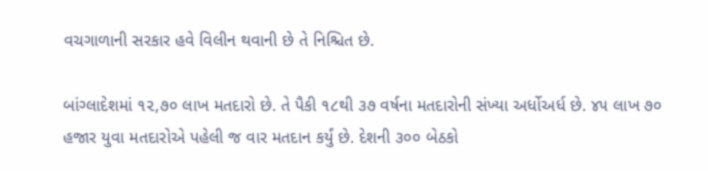વચગાળાની સરકાર હવે વિલીન થવાની છે તે નિશ્ચિત છે.

બાંગ્લાદેશમાં ૧૨,૭૦ લાખ મતદારો છે. તે પૈકી ૧૮થી ૩૭ વર્ષના મતદારોની સંખ્યા અર્ધોઅર્ધ છે. ૪૫ લાખ ૭૦ હજાર યુવા મતદારોએ પહેલી જ વાર મતદાન કર્યું છે. દેશની ૩૦૦ બેઠકો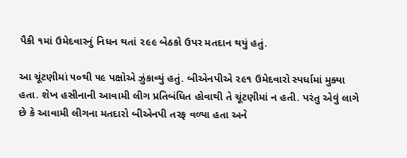પૈકી ૧માં ઉમેદવારનું નિધન થતાં ૨૯૯ બેઠકો ઉપર મતદાન થયું હતું.

આ ચૂંટણીમાં ૫૦થી ૫૯ પક્ષોએ ઝુંકાવ્યું હતું. બીએનપીએ ૨૯૧ ઉમેદવારો સ્પર્ધામાં મુક્યા હતા. શેખ હસીનાની આવામી લીગ પ્રતિબંધિત હોવાથી તે ચૂંટણીમાં ન હતી. પરંતુ એવું લાગે છે કે આવામી લીગના મતદારો બીએનપી તરફ વળ્યા હતા અને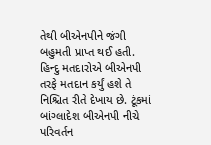તેથી બીએનપીને જંગી બહુમતી પ્રાપ્ત થઈ હતી. હિન્દુ મતદારોએ બીએનપી તરફે મતદાન કર્યું હશે તે નિશ્ચિત રીતે દેખાય છે. ટૂંકમાં બાંગ્લાદેશ બીએનપી નીચે પરિવર્તન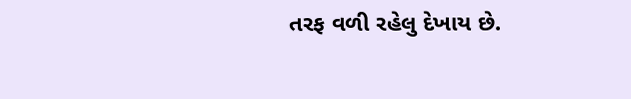તરફ વળી રહેલુ દેખાય છે.